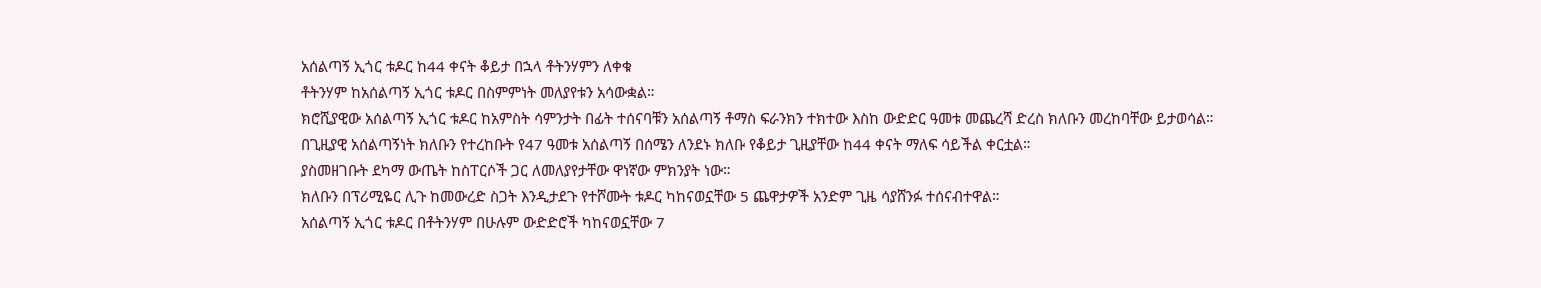አሰልጣኝ ኢጎር ቱዶር ከ44 ቀናት ቆይታ በኋላ ቶትንሃምን ለቀቁ
ቶትንሃም ከአሰልጣኝ ኢጎር ቱዶር በስምምነት መለያየቱን አሳውቋል።
ክሮሺያዊው አሰልጣኝ ኢጎር ቱዶር ከአምስት ሳምንታት በፊት ተሰናባቹን አሰልጣኝ ቶማስ ፍራንክን ተክተው እስከ ውድድር ዓመቱ መጨረሻ ድረስ ክለቡን መረከባቸው ይታወሳል።
በጊዚያዊ አሰልጣኝነት ክለቡን የተረከቡት የ47 ዓመቱ አሰልጣኝ በሰሜን ለንደኑ ክለቡ የቆይታ ጊዚያቸው ከ44 ቀናት ማለፍ ሳይችል ቀርቷል።
ያስመዘገቡት ደካማ ውጤት ከስፐርሶች ጋር ለመለያየታቸው ዋነኛው ምክንያት ነው።
ክለቡን በፕሪሚዬር ሊጉ ከመውረድ ስጋት እንዲታደጉ የተሾሙት ቱዶር ካከናወኗቸው 5 ጨዋታዎች አንድም ጊዜ ሳያሸንፉ ተሰናብተዋል።
አሰልጣኝ ኢጎር ቱዶር በቶትንሃም በሁሉም ውድድሮች ካከናወኗቸው 7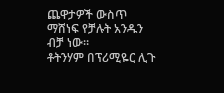ጨዋታዎች ውስጥ ማሸነፍ የቻሉት አንዱን ብቻ ነው።
ቶትንሃም በፕሪሚዬር ሊጉ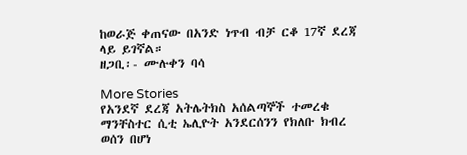ከወራጅ ቀጠናው በአንድ ነጥብ ብቻ ርቆ 17ኛ ደረጃ ላይ ይገኛል።
ዘጋቢ፡- ሙሉቀን ባሳ

More Stories
የአንደኛ ደረጃ አትሌትክስ አሰልጣኞች ተመረቁ
ማንቸስተር ሲቲ ኤሊዮት አንደርሰንን የክለቡ ክብረ ወሰን በሆነ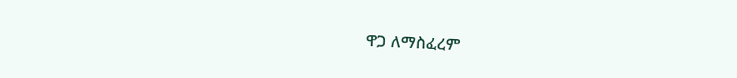ዋጋ ለማስፈረም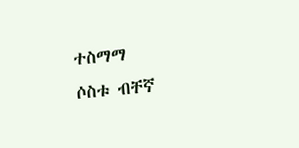ተስማማ
ሶስቱ ብቸኛ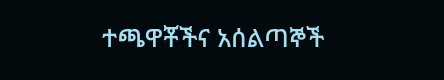ተጫዋቾችና አሰልጣኞች